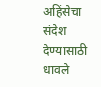अहिंसेचा संदेश देण्यासाठी धावले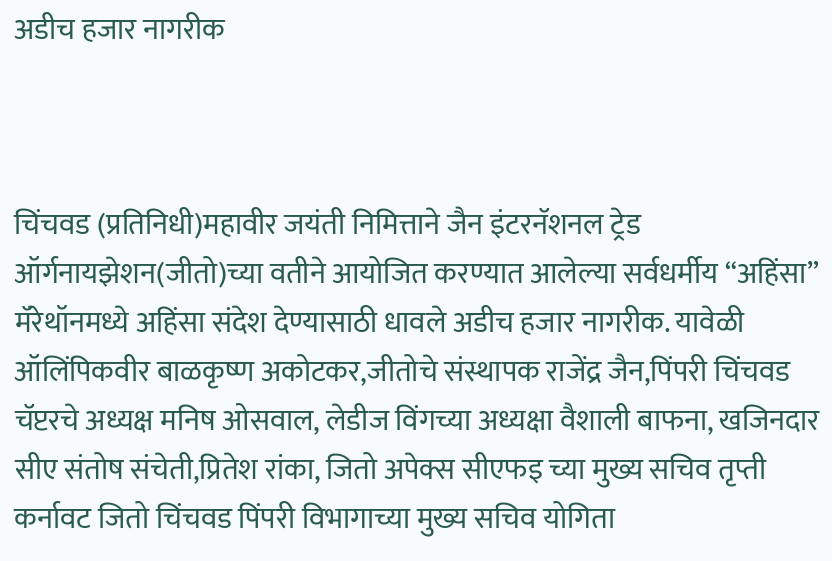अडीच हजार नागरीक



चिंचवड (प्रतिनिधी)महावीर जयंती निमित्ताने जैन इंटरनॅशनल ट्रेड ऑर्गनायझेशन(जीतो)च्या वतीने आयोजित करण्यात आलेल्या सर्वधर्मीय “अहिंसा” मॅरेथॉनमध्ये अहिंसा संदेश देण्यासाठी धावले अडीच हजार नागरीक. यावेळी ऑलिंपिकवीर बाळकृष्ण अकोटकर,जीतोचे संस्थापक राजेंद्र जैन,पिंपरी चिंचवड चॅप्टरचे अध्यक्ष मनिष ओसवाल, लेडीज विंगच्या अध्यक्षा वैशाली बाफना, खजिनदार सीए संतोष संचेती,प्रितेश रांका, जितो अपेक्स सीएफइ च्या मुख्य सचिव तृप्ती कर्नावट जितो चिंचवड पिंपरी विभागाच्या मुख्य सचिव योगिता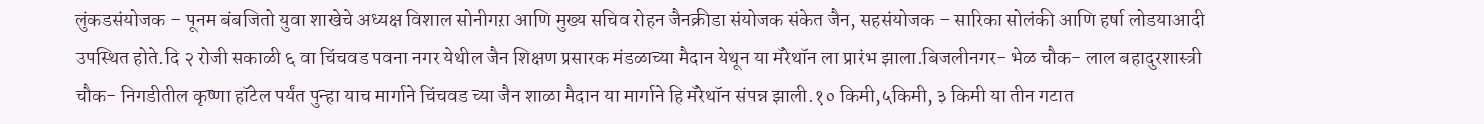लुंकडसंयोजक – पूनम बंबजितो युवा शाखेचे अध्यक्ष विशाल सोनीगऱा आणि मुख्य सचिव रोहन जैनक्रीडा संयोजक संकेत जैन, सहसंयोजक – सारिका सोलंकी आणि हर्षा लोडयाआदी उपस्थित होते.दि २ रोजी सकाळी ६ वा चिंचवड पवना नगर येथील जैन शिक्षण प्रसारक मंडळाच्या मैदान येथून या मॅरेथॉन ला प्रारंभ झाला.बिजलीनगर- भेळ चौक- लाल बहादुरशास्त्री चौक- निगडीतील कृष्णा हॉटेल पर्यंत पुन्हा याच मार्गाने चिंचवड च्या जैन शाळा मैदान या मार्गाने हि मॅरेथॉन संपन्न झाली.१० किमी,५किमी, ३ किमी या तीन गटात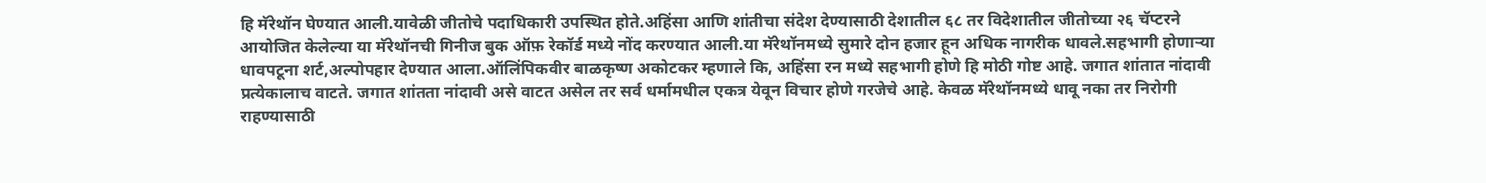हि मॅरेथॉन घेण्यात आली.यावेळी जीतोचे पदाधिकारी उपस्थित होते.अहिंसा आणि शांतीचा संदेश देण्यासाठी देशातील ६८ तर विदेशातील जीतोच्या २६ चॅप्टरने आयोजित केलेल्या या मॅरेथॉनची गिनीज बुक ऑफ़ रेकॉर्ड मध्ये नोंद करण्यात आली.या मॅरेथॉनमध्ये सुमारे दोन हजार हून अधिक नागरीक धावले.सहभागी होणाऱ्या धावपटूना शर्ट,अल्पोपहार देण्यात आला.ऑलिंपिकवीर बाळकृष्ण अकोटकर म्हणाले कि, अहिंसा रन मध्ये सहभागी होणे हि मोठी गोष्ट आहे. जगात शांतात नांदावी प्रत्येकालाच वाटते. जगात शांतता नांदावी असे वाटत असेल तर सर्व धर्मामधील एकत्र येवून विचार होणे गरजेचे आहे. केवळ मॅरेथॉनमध्ये धावू नका तर निरोगी राहण्यासाठी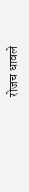रोजच धावले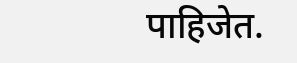पाहिजेत.